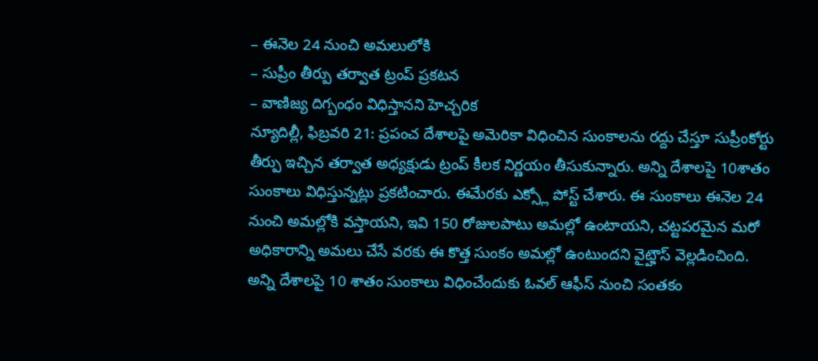– ఈనెల 24 నుంచి అమలులోకి
– సుప్రీం తీర్పు తర్వాత ట్రంప్ ప్రకటన
– వాణిజ్య దిగ్బంధం విధిస్తానని హెచ్చరిక
న్యూదిల్లీ, ఫిబ్రవరి 21: ప్రపంచ దేశాలపై అమెరికా విధించిన సుంకాలను రద్దు చేస్తూ సుప్రీంకోర్టు తీర్పు ఇచ్చిన తర్వాత అధ్యక్షుడు ట్రంప్ కీలక నిర్ణయం తీసుకున్నారు. అన్ని దేశాలపై 10శాతం సుంకాలు విధిస్తున్నట్లు ప్రకటించారు. ఈమేరకు ఎక్స్లో పోస్ట్ చేశారు. ఈ సుంకాలు ఈనెల 24 నుంచి అమల్లోకి వస్తాయని, ఇవి 150 రోజులపాటు అమల్లో ఉంటాయని, చట్టపరమైన మరో అధికారాన్ని అమలు చేసే వరకు ఈ కొత్త సుంకం అమల్లో ఉంటుందని వైట్హౌస్ వెల్లడించింది. అన్ని దేశాలపై 10 శాతం సుంకాలు విధించేందుకు ఓవల్ ఆఫీస్ నుంచి సంతకం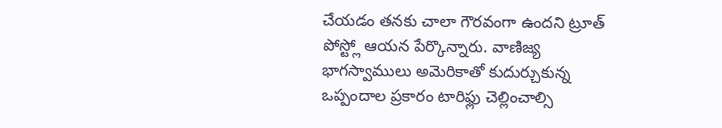చేయడం తనకు చాలా గౌరవంగా ఉందని ట్రూత్ పోస్ట్లో ఆయన పేర్కొన్నారు. వాణిజ్య భాగస్వాములు అమెరికాతో కుదుర్చుకున్న ఒప్పందాల ప్రకారం టారిఫ్లు చెల్లించాల్సి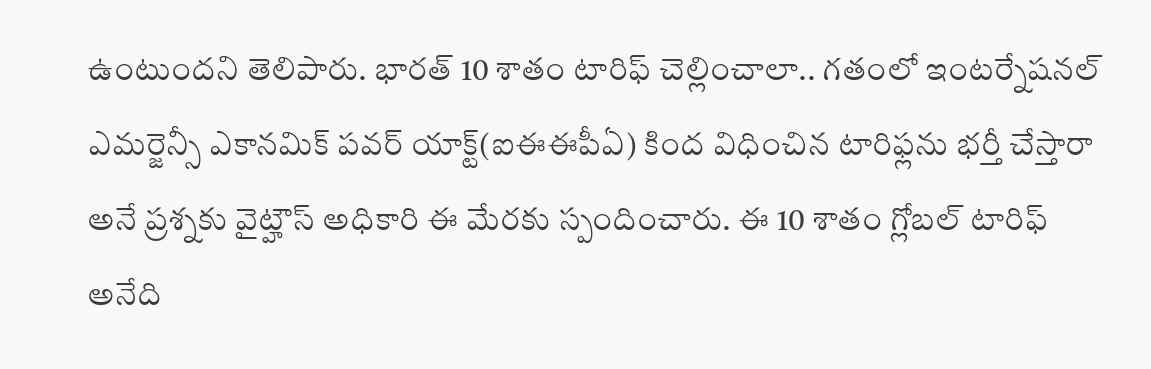ఉంటుందని తెలిపారు. భారత్ 10 శాతం టారిఫ్ చెల్లించాలా.. గతంలో ఇంటర్నేషనల్ ఎమర్జెన్సీ ఎకానమిక్ పవర్ యాక్ట్(ఐఈఈపీఏ) కింద విధించిన టారిఫ్లను భర్తీ చేస్తారా అనే ప్రశ్నకు వైట్హౌస్ అధికారి ఈ మేరకు స్పందించారు. ఈ 10 శాతం గ్లోబల్ టారిఫ్ అనేది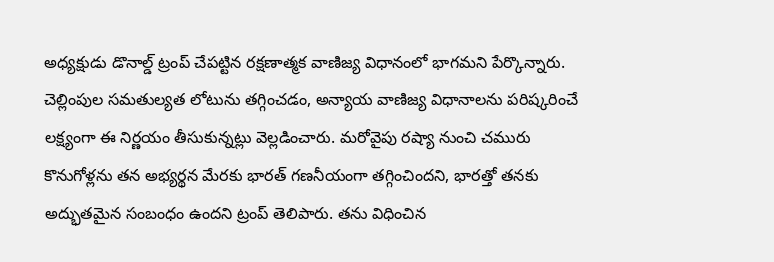అధ్యక్షుడు డొనాల్డ్ ట్రంప్ చేపట్టిన రక్షణాత్మక వాణిజ్య విధానంలో భాగమని పేర్కొన్నారు. చెల్లింపుల సమతుల్యత లోటును తగ్గించడం, అన్యాయ వాణిజ్య విధానాలను పరిష్కరించే లక్ష్యంగా ఈ నిర్ణయం తీసుకున్నట్లు వెల్లడించారు. మరోవైపు రష్యా నుంచి చమురు కొనుగోళ్లను తన అభ్యర్థన మేరకు భారత్ గణనీయంగా తగ్గించిందని, భారత్తో తనకు అద్భుతమైన సంబంధం ఉందని ట్రంప్ తెలిపారు. తను విధించిన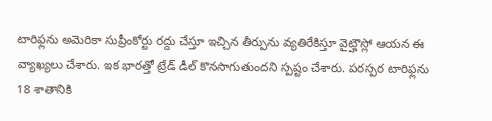టారిఫ్లను అమెరికా సుప్రీంకోర్టు రద్దు చేస్తూ ఇచ్చిన తీర్పును వ్యతిరేకిస్తూ వైట్హౌస్లో ఆయన ఈ వ్యాఖ్యలు చేశారు. ఇక భారత్తో ట్రేడ్ డీల్ కొనసాగుతుందని స్పష్టం చేశారు. పరస్పర టారిఫ్లను 18 శాతానికి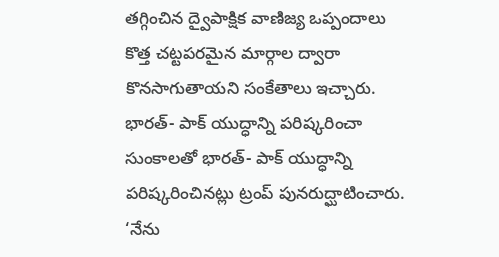తగ్గించిన ద్వైపాక్షిక వాణిజ్య ఒప్పందాలు కొత్త చట్టపరమైన మార్గాల ద్వారా కొనసాగుతాయని సంకేతాలు ఇచ్చారు.
భారత్- పాక్ యుద్ధాన్ని పరిష్కరించా
సుంకాలతో భారత్- పాక్ యుద్ధాన్ని పరిష్కరించినట్లు ట్రంప్ పునరుద్ఘాటించారు. ‘నేను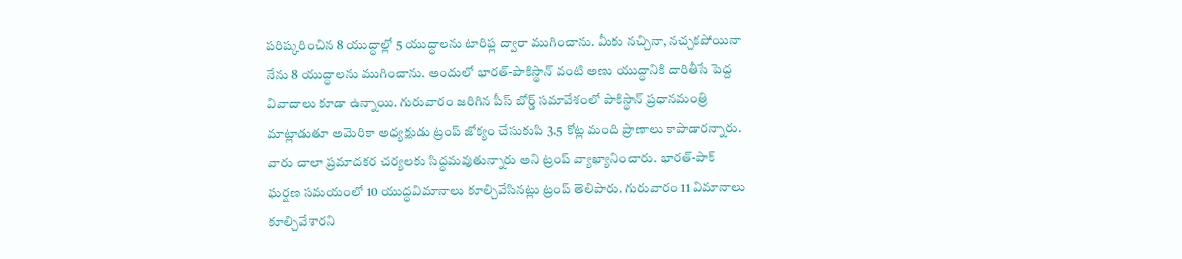పరిష్కరించిన 8 యుద్ధాల్లో 5 యుద్ధాలను టారిఫ్ల ద్వారా ముగించాను. మీకు నచ్చినా, నచ్చకపోయినా నేను 8 యుద్ధాలను ముగించాను. అందులో భారత్-పాకిస్థాన్ వంటి అణు యుద్ధానికి దారితీసే పెద్ద వివాదాలు కూడా ఉన్నాయి. గురువారం జరిగిన పీస్ బోర్డ్ సమావేశంలో పాకిస్థాన్ ప్రధానమంత్రి మాట్లాడుతూ అమెరికా అధ్యక్షుడు ట్రంప్ జోక్యం చేసుకుపి 3.5 కోట్ల మంది ప్రాణాలు కాపాడారన్నారు. వారు చాలా ప్రమాదకర చర్యలకు సిద్ధమవుతున్నారు అని ట్రంప్ వ్యాఖ్యానించారు. భారత్-పాక్ ఘర్షణ సమయంలో 10 యుద్ధవిమానాలు కూల్చివేసినట్లు ట్రంప్ తెలిపారు. గురువారం 11 విమానాలు కూల్చివేశారని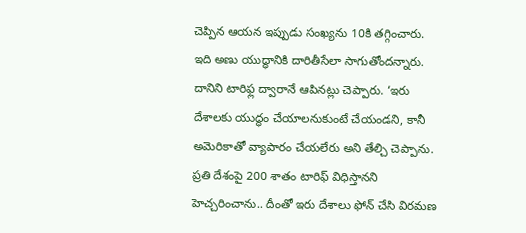చెప్పిన ఆయన ఇప్పుడు సంఖ్యను 10కి తగ్గించారు. ఇది అణు యుద్ధానికి దారితీసేలా సాగుతోందన్నారు. దానిని టారిఫ్ల ద్వారానే ఆపినట్లు చెప్పారు. ‘ఇరు దేశాలకు యుద్ధం చేయాలనుకుంటే చేయండని, కానీ అమెరికాతో వ్యాపారం చేయలేరు అని తేల్చి చెప్పాను. ప్రతి దేశంపై 200 శాతం టారిఫ్ విధిస్తానని హెచ్చరించాను.. దీంతో ఇరు దేశాలు ఫోన్ చేసి విరమణ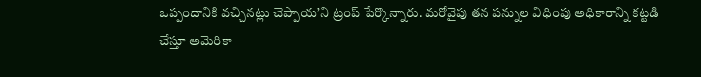ఒప్పందానికి వచ్చినట్లు చెప్పాయ’ని ట్రంప్ పేర్కొన్నారు. మరోవైపు తన పన్నుల విధింపు అధికారాన్ని కట్టడి చేస్తూ అమెరికా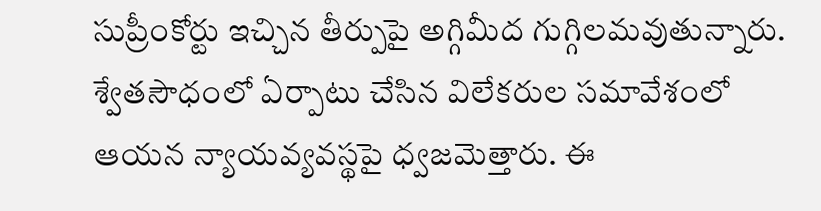సుప్రీంకోర్టు ఇచ్చిన తీర్పుపై అగ్గిమీద గుగ్గిలమవుతున్నారు. శ్వేతసౌధంలో ఏర్పాటు చేసిన విలేకరుల సమావేశంలో ఆయన న్యాయవ్యవస్థపై ధ్వజమెత్తారు. ఈ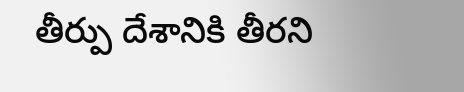తీర్పు దేశానికి తీరని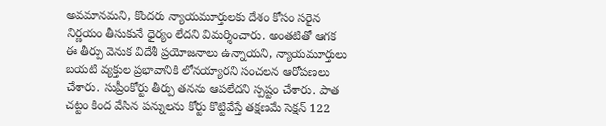అవమానమని, కొందరు న్యాయమూర్తులకు దేశం కోసం సరైన నిర్ణయం తీసుకునే ధైర్యం లేదని విమర్శించారు. అంతటితో ఆగక ఈ తీర్పు వెనుక విదేశీ ప్రయోజనాలు ఉన్నాయని, న్యాయమూర్తులు బయటి వ్యక్తుల ప్రభావానికి లోనయ్యారని సంచలన ఆరోపణలు చేశారు. సుప్రీంకోర్టు తీర్పు తనను ఆపలేదని స్పష్టం చేశారు. పాత చట్టం కింద వేసిన పన్నులను కోర్టు కొట్టివేస్తే తక్షణమే సెక్షన్ 122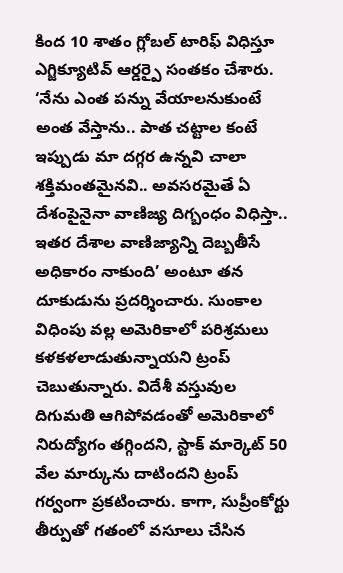కింద 10 శాతం గ్లోబల్ టారిఫ్ విధిస్తూ ఎగ్జిక్యూటివ్ ఆర్డర్పై సంతకం చేశారు. ‘నేను ఎంత పన్ను వేయాలనుకుంటే అంత వేస్తాను.. పాత చట్టాల కంటే ఇప్పుడు మా దగ్గర ఉన్నవి చాలా శక్తిమంతమైనవి.. అవసరమైతే ఏ దేశంపైనైనా వాణిజ్య దిగ్బంధం విధిస్తా.. ఇతర దేశాల వాణిజ్యాన్ని దెబ్బతీసే అధికారం నాకుంది’ అంటూ తన దూకుడును ప్రదర్శించారు. సుంకాల విధింపు వల్ల అమెరికాలో పరిశ్రమలు కళకళలాడుతున్నాయని ట్రంప్ చెబుతున్నారు. విదేశీ వస్తువుల దిగుమతి ఆగిపోవడంతో అమెరికాలో నిరుద్యోగం తగ్గిందని, స్టాక్ మార్కెట్ 50 వేల మార్కును దాటిందని ట్రంప్ గర్వంగా ప్రకటించారు. కాగా, సుప్రీంకోర్టు తీర్పుతో గతంలో వసూలు చేసిన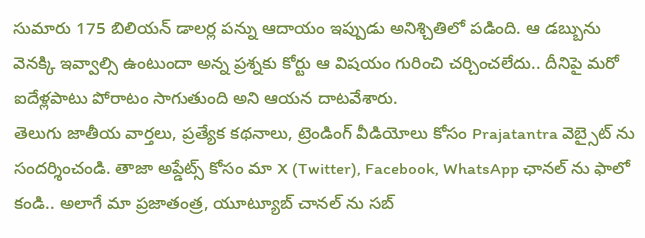సుమారు 175 బిలియన్ డాలర్ల పన్ను ఆదాయం ఇప్పుడు అనిశ్చితిలో పడింది. ఆ డబ్బును వెనక్కి ఇవ్వాల్సి ఉంటుందా అన్న ప్రశ్నకు కోర్టు ఆ విషయం గురించి చర్చించలేదు.. దీనిపై మరో ఐదేళ్లపాటు పోరాటం సాగుతుంది అని ఆయన దాటవేశారు.
తెలుగు జాతీయ వార్తలు, ప్రత్యేక కథనాలు, ట్రెండింగ్ వీడియోలు కోసం Prajatantra వెబ్సైట్ ను సందర్శించండి. తాజా అప్డేట్స్ కోసం మా X (Twitter), Facebook, WhatsApp ఛానల్ ను ఫాలో కండి.. అలాగే మా ప్రజాతంత్ర, యూట్యూబ్ చానల్ ను సబ్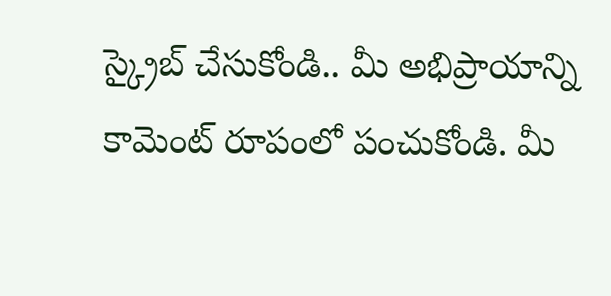స్క్రైబ్ చేసుకోండి.. మీ అభిప్రాయాన్ని కామెంట్ రూపంలో పంచుకోండి. మీ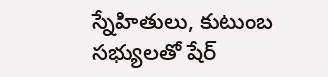స్నేహితులు, కుటుంబ సభ్యులతో షేర్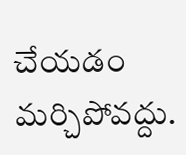చేయడం మర్చిపోవద్దు.